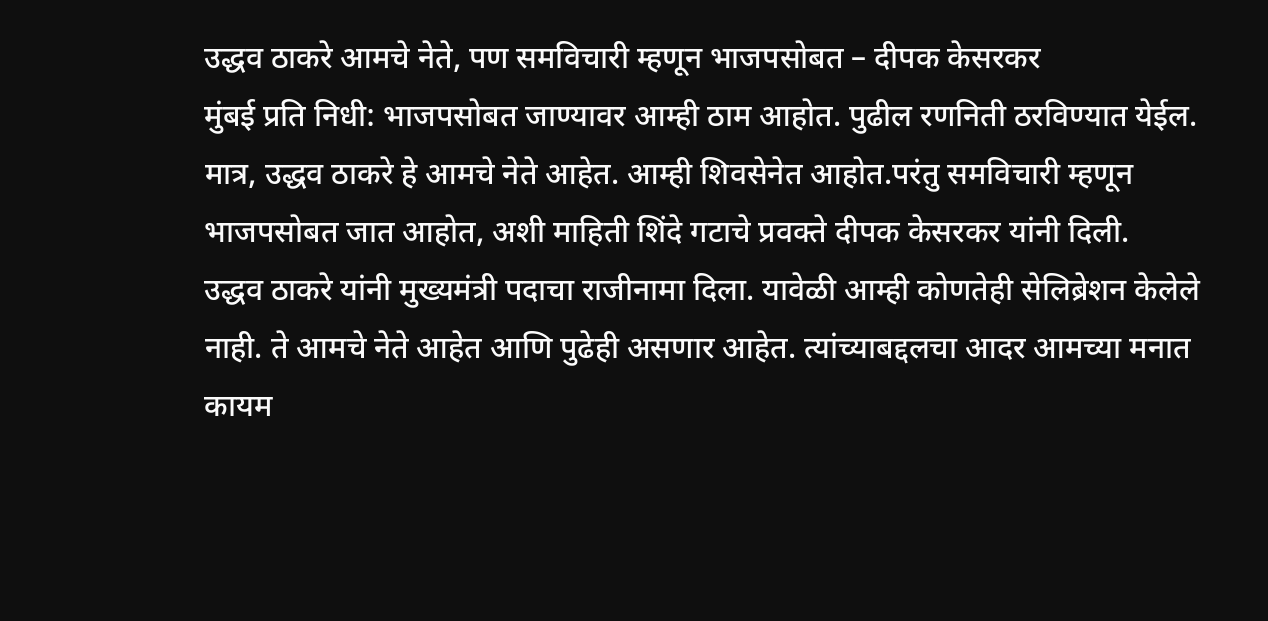उद्धव ठाकरे आमचे नेते, पण समविचारी म्हणून भाजपसोबत – दीपक केसरकर
मुंबई प्रति निधी: भाजपसोबत जाण्यावर आम्ही ठाम आहोत. पुढील रणनिती ठरविण्यात येईल. मात्र, उद्धव ठाकरे हे आमचे नेते आहेत. आम्ही शिवसेनेत आहोत.परंतु समविचारी म्हणून भाजपसोबत जात आहोत, अशी माहिती शिंदे गटाचे प्रवक्ते दीपक केसरकर यांनी दिली.
उद्धव ठाकरे यांनी मुख्यमंत्री पदाचा राजीनामा दिला. यावेळी आम्ही कोणतेही सेलिब्रेशन केलेले नाही. ते आमचे नेते आहेत आणि पुढेही असणार आहेत. त्यांच्याबद्दलचा आदर आमच्या मनात कायम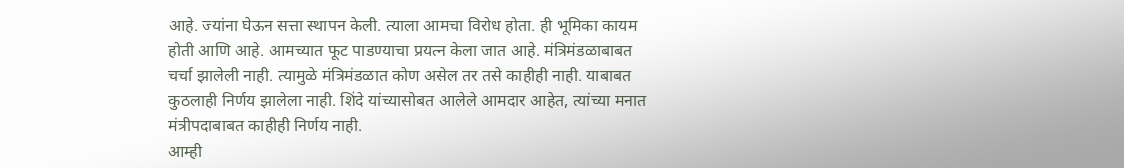आहे. ज्यांना घेऊन सत्ता स्थापन केली. त्याला आमचा विरोध होता. ही भूमिका कायम होती आणि आहे. आमच्यात फूट पाडण्याचा प्रयत्न केला जात आहे. मंत्रिमंडळाबाबत चर्चा झालेली नाही. त्यामुळे मंत्रिमंडळात कोण असेल तर तसे काहीही नाही. याबाबत कुठलाही निर्णय झालेला नाही. शिंदे यांच्यासोबत आलेले आमदार आहेत, त्यांच्या मनात मंत्रीपदाबाबत काहीही निर्णय नाही.
आम्ही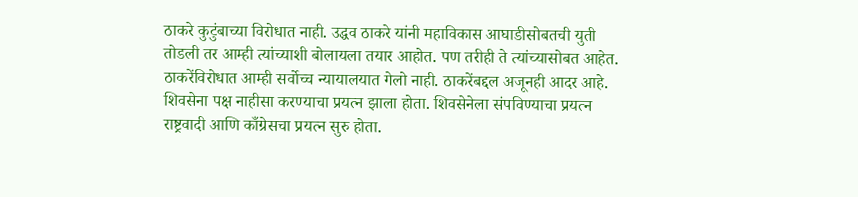ठाकरे कुटुंबाच्या विरोधात नाही. उद्धव ठाकरे यांनी महाविकास आघाडीसोबतची युती तोडली तर आम्ही त्यांच्याशी बोलायला तयार आहोत. पण तरीही ते त्यांच्यासोबत आहेत. ठाकरेंविरोधात आम्ही सर्वोच्च न्यायालयात गेलो नाही. ठाकरेंबद्दल अजूनही आदर आहे. शिवसेना पक्ष नाहीसा करण्याचा प्रयत्न झाला होता. शिवसेनेला संपविण्याचा प्रयत्न राष्ट्रवादी आणि काँग्रेसचा प्रयत्न सुरु होता.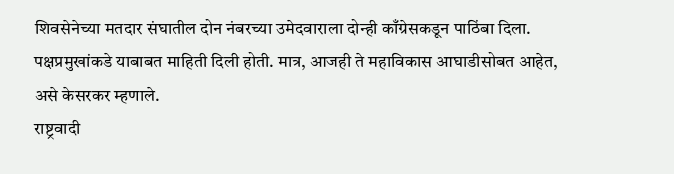शिवसेनेच्या मतदार संघातील दोन नंबरच्या उमेदवाराला दोन्ही काँग्रेसकडून पाठिंबा दिला. पक्षप्रमुखांकडे याबाबत माहिती दिली होती. मात्र, आजही ते महाविकास आघाडीसोबत आहेत, असे केसरकर म्हणाले.
राष्ट्रवादी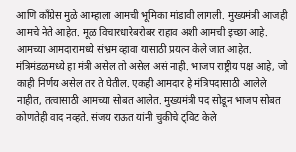आणि काँग्रेस मुळे आम्हाला आमची भूमिका मांडावी लागली. मुख्यमंत्री आजही आमचे नेते आहेत. मूळ विचारधारेबरोबर राहाव अशी आमची इच्छा आहे. आमच्या आमदारामध्ये संभ्रम व्हावा यासाठी प्रयत्न केले जात आहेत. मंत्रिमंडळमध्ये हा मंत्री असेल तो असेल असं नाही. भाजप राष्ट्रीय पक्ष आहे, जो काही निर्णय असेल तर ते घेतील. एकही आमदार हे मंत्रिपदासाठी आलेले नाहीत, तत्वासाठी आमच्या सोबत आलेत. मुख्यमंत्री पद सोडून भाजप सोबत कोणतेही वाद नव्हते. संजय राऊत यांनी चुकीचे ट्विट केले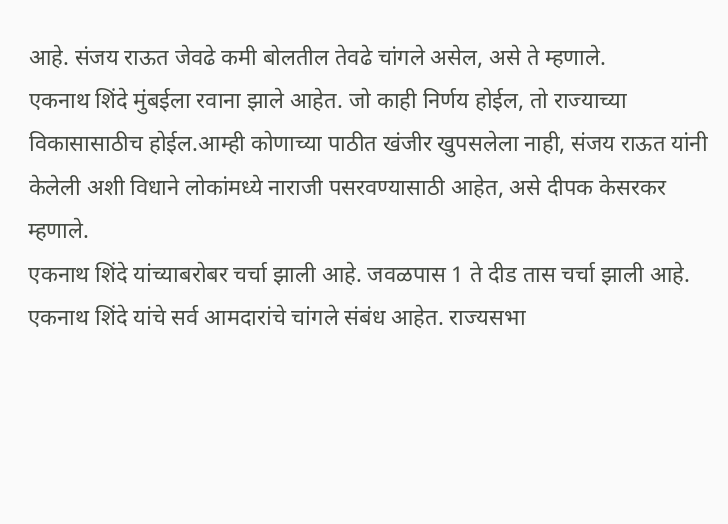आहे. संजय राऊत जेवढे कमी बोलतील तेवढे चांगले असेल, असे ते म्हणाले.
एकनाथ शिंदे मुंबईला रवाना झाले आहेत. जो काही निर्णय होईल, तो राज्याच्या विकासासाठीच होईल.आम्ही कोणाच्या पाठीत खंजीर खुपसलेला नाही, संजय राऊत यांनी केलेली अशी विधाने लोकांमध्ये नाराजी पसरवण्यासाठी आहेत, असे दीपक केसरकर म्हणाले.
एकनाथ शिंदे यांच्याबरोबर चर्चा झाली आहे. जवळपास 1 ते दीड तास चर्चा झाली आहे. एकनाथ शिंदे यांचे सर्व आमदारांचे चांगले संबंध आहेत. राज्यसभा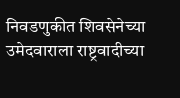निवडणुकीत शिवसेनेच्या उमेदवाराला राष्ट्रवादीच्या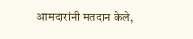आमदारांनी मतदान केले,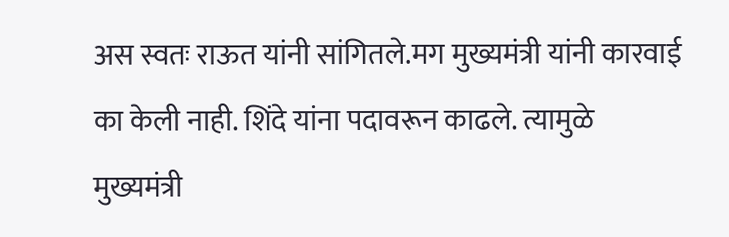अस स्वतः राऊत यांनी सांगितले.मग मुख्यमंत्री यांनी कारवाई का केली नाही. शिंदे यांना पदावरून काढले. त्यामुळे मुख्यमंत्री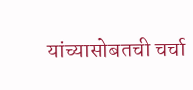यांच्यासोबतची चर्चा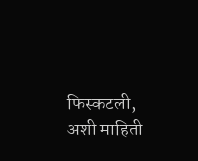फिस्कटली, अशी माहिती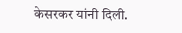केसरकर यांनी दिली.